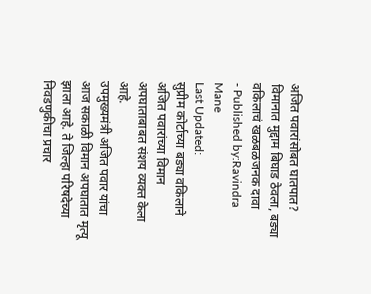अजित पवारांसोबत घातपात? विमानात मुद्दाम बिघाड ठेवला, बड्या वकिलाचं खळबळजनक दावा
- Published by:Ravindra Mane
Last Updated:
सुप्रीम कोर्टाच्या बड्या वकिलाने अजित पवारांच्या विमान अपघाताबाबत संशय व्यक्त केला आहे.
उपमुख्यमंत्री अजित पवार यांचा आज सकाळी विमान अपघातात मृत्यू झाला आहे. ते जिल्हा परिषदेच्या निवडणुकीचा प्रचार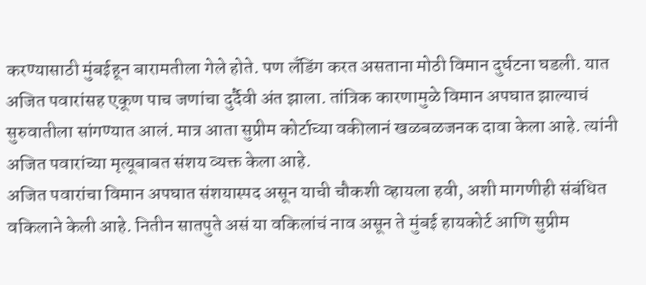करण्यासाठी मुंबईहून बारामतीला गेले होते. पण लँडिंग करत असताना मोठी विमान दुर्घटना घडली. यात अजित पवारांसह एकूण पाच जणांचा दुर्दैवी अंत झाला. तांत्रिक कारणामुळे विमान अपघात झाल्याचं सुरुवातीला सांगण्यात आलं. मात्र आता सुप्रीम कोर्टाच्या वकीलानं खळबळजनक दावा केला आहे. त्यांनी अजित पवारांच्या मृत्यूबाबत संशय व्यक्त केला आहे.
अजित पवारांचा विमान अपघात संशयास्पद असून याची चौकशी व्हायला हवी, अशी मागणीही संबंधित वकिलाने केली आहे. नितीन सातपुते असं या वकिलांचं नाव असून ते मुंबई हायकोर्ट आणि सुप्रीम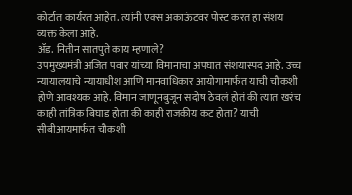कोर्टात कार्यरत आहेत. त्यांनी एक्स अकाऊंटवर पोस्ट करत हा संशय व्यक्त केला आहे.
ॲड. नितीन सातपुते काय म्हणाले?
उपमुख्यमंत्री अजित पवार यांच्या विमानाचा अपघात संशयास्पद आहे. उच्च न्यायालयाचे न्यायाधीश आणि मानवाधिकार आयोगामार्फत याची चौकशी होणे आवश्यक आहे. विमान जाणूनबुजून सदोष ठेवलं होतं की त्यात खरंच काही तांत्रिक बिघाड होता की काही राजकीय कट होता? याची सीबीआयमार्फत चौकशी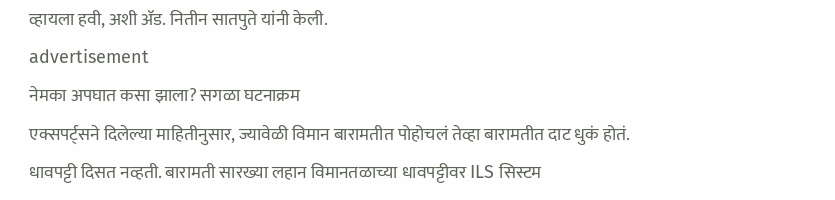व्हायला हवी, अशी ॲड. नितीन सातपुते यांनी केली.
advertisement
नेमका अपघात कसा झाला? सगळा घटनाक्रम
एक्सपर्ट्सने दिलेल्या माहितीनुसार, ज्यावेळी विमान बारामतीत पोहोचलं तेव्हा बारामतीत दाट धुकं होतं. धावपट्टी दिसत नव्हती. बारामती सारख्या लहान विमानतळाच्या धावपट्टीवर ILS सिस्टम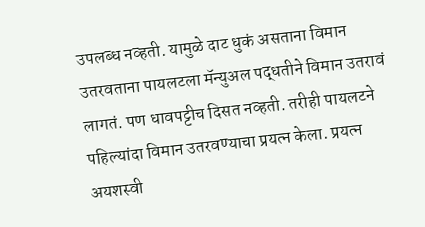उपलब्ध नव्हती. यामुळे दाट धुकं असताना विमान उतरवताना पायलटला मॅन्युअल पद्धतीने विमान उतरावं लागतं. पण धावपट्टीच दिसत नव्हती. तरीही पायलटने पहिल्यांदा विमान उतरवण्याचा प्रयत्न केला. प्रयत्न अयशस्वी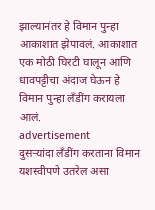झाल्यानंतर हे विमान पुन्हा आकाशात झेपावलं. आकाशात एक मोठी घिरटी घालून आणि धावपट्टीचा अंदाज घेऊन हे विमान पुन्हा लँडींग करायला आलं.
advertisement
दुसऱ्यांदा लँडींग करताना विमान यशस्वीपणे उतरेल असा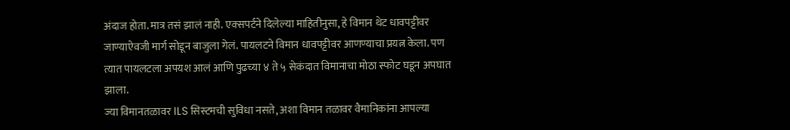अंदाज होता. मात्र तसं झालं नाही. एक्सपर्टने दिलेल्या माहितीनुसा, हे विमान थेट धावपट्टीवर जाण्याऐवजी मार्ग सोडून बाजुला गेलं. पायलटने विमान धावपट्टीवर आणण्याचा प्रयत्न केला. पण त्यात पायलटला अपयश आलं आणि पुढच्या ४ ते ५ सेकंदात विमानाचा मोठा स्फोट घडून अपघात झाला.
ज्या विमानतळावर ILS सिस्टमची सुविधा नसते, अशा विमान तळावर वैमानिकांना आपल्या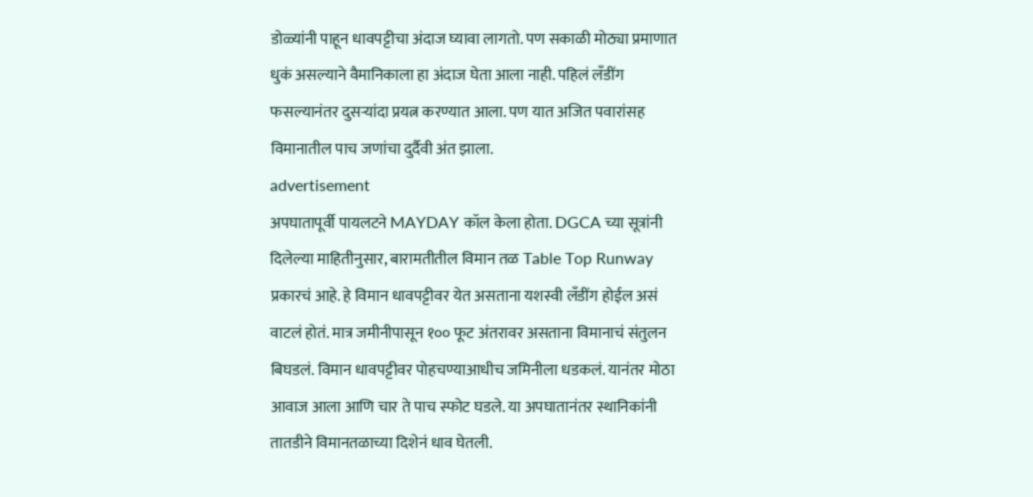डोळ्यांनी पाहून धावपट्टीचा अंदाज घ्यावा लागतो. पण सकाळी मोठ्या प्रमाणात धुकं असल्याने वैमानिकाला हा अंदाज घेता आला नाही. पहिलं लँडींग फसल्यानंतर दुसऱ्यांदा प्रयत्न करण्यात आला. पण यात अजित पवारांसह विमानातील पाच जणांचा दुर्दैवी अंत झाला.
advertisement
अपघातापूर्वी पायलटने MAYDAY कॉल केला होता. DGCA च्या सूत्रांनी दिलेल्या माहितीनुसार, बारामतीतील विमान तळ Table Top Runway प्रकारचं आहे. हे विमान धावपट्टीवर येत असताना यशस्वी लँडींग होईल असं वाटलं होतं. मात्र जमीनीपासून १०० फूट अंतरावर असताना विमानाचं संतुलन बिघडलं. विमान धावपट्टीवर पोहचण्याआधीच जमिनीला धडकलं. यानंतर मोठा आवाज आला आणि चार ते पाच स्फोट घडले. या अपघातानंतर स्थानिकांनी तातडीने विमानतळाच्या दिशेनं धाव घेतली.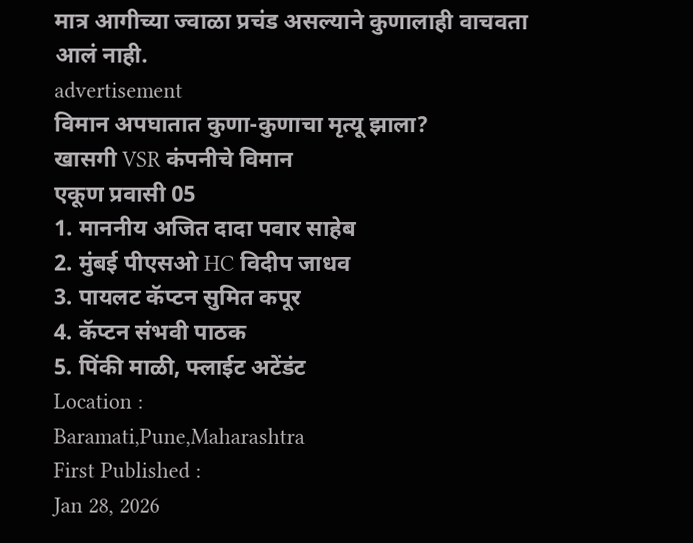मात्र आगीच्या ज्वाळा प्रचंड असल्याने कुणालाही वाचवता आलं नाही.
advertisement
विमान अपघातात कुणा-कुणाचा मृत्यू झाला?
खासगी VSR कंपनीचे विमान
एकूण प्रवासी 05
1. माननीय अजित दादा पवार साहेब
2. मुंबई पीएसओ HC विदीप जाधव
3. पायलट कॅप्टन सुमित कपूर
4. कॅप्टन संभवी पाठक
5. पिंकी माळी, फ्लाईट अटेंडंट
Location :
Baramati,Pune,Maharashtra
First Published :
Jan 28, 2026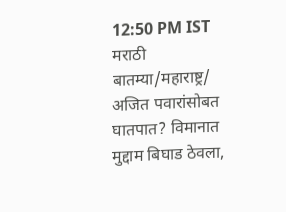12:50 PM IST
मराठी बातम्या/महाराष्ट्र/
अजित पवारांसोबत घातपात? विमानात मुद्दाम बिघाड ठेवला,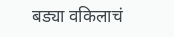बड्या वकिलाचं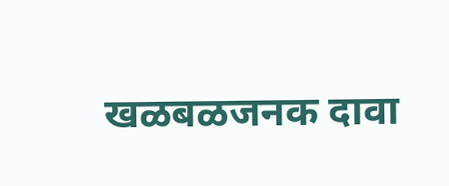खळबळजनक दावा